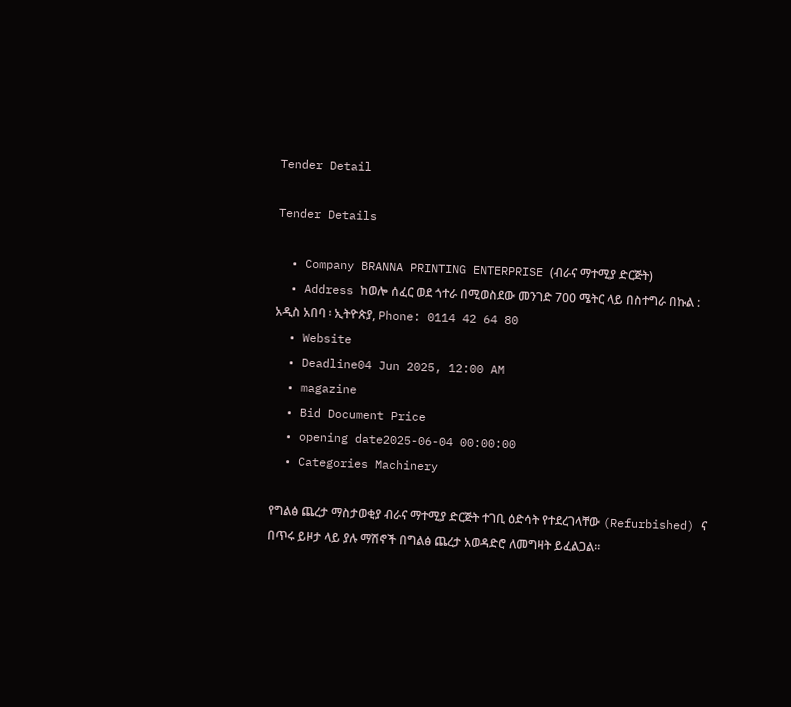Tender Detail

Tender Details

  • Company BRANNA PRINTING ENTERPRISE (ብራና ማተሚያ ድርጅት)
  • Address ከወሎ ሰፈር ወደ ጎተራ በሚወስደው መንገድ 700 ሜትር ላይ በስተግራ በኩል : አዲስ አበባ ፡ ኢትዮጵያ, Phone: 0114 42 64 80
  • Website
  • Deadline04 Jun 2025, 12:00 AM
  • magazine
  • Bid Document Price
  • opening date2025-06-04 00:00:00
  • Categories Machinery

የግልፅ ጨረታ ማስታወቂያ ብራና ማተሚያ ድርጅት ተገቢ ዕድሳት የተደረገላቸው (Refurbished) ና በጥሩ ይዞታ ላይ ያሉ ማሽኖች በግልፅ ጨረታ አወዳድሮ ለመግዛት ይፈልጋል፡፡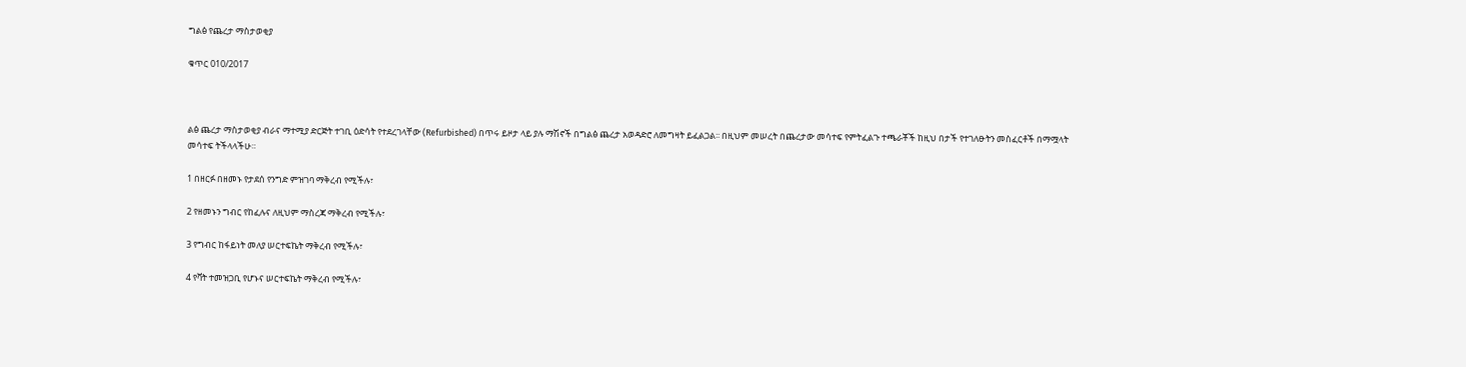ግልፅ የጨረታ ማስታወቂያ

ቁጥር 010/2017



ልፅ ጨረታ ማስታወቂያ ብራና ማተሚያ ድርጅት ተገቢ ዕድሳት የተደረገላቸው (Refurbished) በጥሩ ይዞታ ላይ ያሉ ማሽኖች በግልፅ ጨረታ አወዳድሮ ለመግዛት ይፈልጋል፡፡ በዚህም መሠረት በጨረታው መሳተፍ የምትፈልጉ ተጫራቾች ከዚህ በታች የተገለፁትን መስፈርቶች በማሟላት መሳተፍ ትችላላችሁ።

1 በዘርፉ በዘመኑ የታደሰ የንግድ ምዝገባ ማቅረብ የሚችሉ፣

2 የዘመኑን ግብር የከፈሉና ለዚህም ማስረጃ ማቅረብ የሚችሉ፣

3 የግብር ከፋይነት መለያ ሠርተፍኬት ማቅረብ የሚችሉ፣

4 የቫት ተመዝጋቢ የሆኑና ሠርተፍኬት ማቅረብ የሚችሉ፣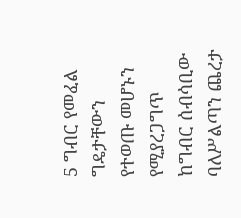5 ግብር የመፈል ግዴታቸውን የተወጡ መሆኑን የሚያረጋግጥ ከግብር ሰብሳቢው ባለሥልጣን ጨረታ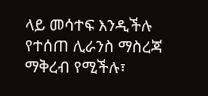ላይ መሳተፍ እንዲችሉ የተሰጠ ሊራንስ ማስረጃ ማቅረብ የሚችሉ፣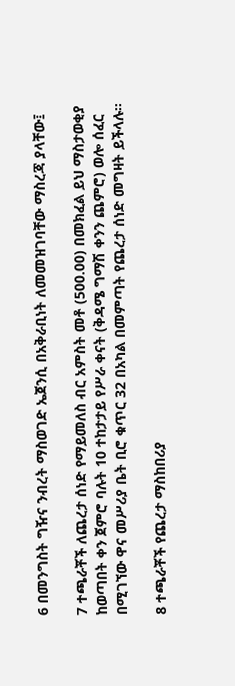6 በመንግስት ግዥና ንብረት ማስወገድ ኤጀንሲ በአቅራቢነት ለመመዝገባቸው ማስረጃ ያላቸው፤

7 ተጫራቾች ለጨረታ ሰነድ የማይመለስ ብር አምስት መቶ (500.00) በመክፈል ይህ ማስታወቂያ ከወጣበት ቀን ጀምሮ ባሉት 10 ተከታታይ የሥራ ቀናት (ቅዳሜ ግማሽ ቀንን ጨምሮ) ወሎ ሰፈር በሚገኘው ዋና መሥሪያ ቤት ቢሮ ቁጥር 32 በአካል በመምጣት የጨረታ ሰነድ መግዛት ይችላሉ።

8 ተጫራቾች የጨረታ ማስከበሪያ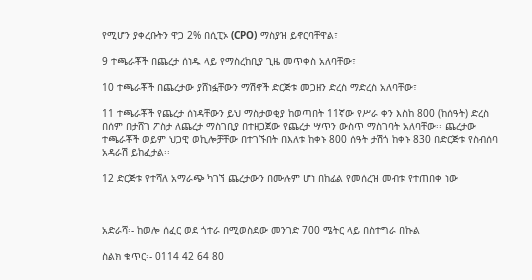የሚሆን ያቀረቡትን ዋጋ 2% በሲፒኦ (CPO) ማስያዝ ይኖርባቸዋል፣

9 ተጫራቾች በጨረታ ሰነዱ ላይ የማስረከቢያ ጊዜ መጥቀስ አለባቸው፣

10 ተጫራቾች በጨረታው ያሸነፏቸውን ማሽኖች ድርጅቱ መጋዘን ድረስ ማድረስ አለባቸው፣

11 ተጫራቾች የጨረታ ሰነዳቸውን ይህ ማስታወቂያ ከወጣበት 11ኛው የሥራ ቀን እስከ 800 (ከሰዓት) ድረስ በሰም በታሸገ ፖስታ ለጨረታ ማስገቢያ በተዘጋጀው የጨረታ ሣጥን ውስጥ ማስገባት አለባቸው፡፡ ጨረታው ተጫራቾች ወይም ህጋዊ ወኪሎቻቸው በተገኙበት በእለቱ ከቀኑ 800 ሰዓት ታሽጎ ከቀኑ 830 በድርጅቱ የስብሰባ አዳራሽ ይከፈታል፡፡

12 ድርጅቱ የተሻለ አማራጭ ካገኘ ጨረታውን በሙሉም ሆነ በከፊል የመሰረዝ መብቱ የተጠበቀ ነው



አድራሻ፡- ከወሎ ሰፈር ወደ ጎተራ በሚወስደው መንገድ 700 ሜትር ላይ በስተግራ በኩል

ስልክ ቁጥር፡- 0114 42 64 80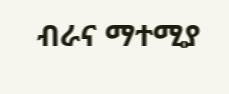ብራና ማተሚያ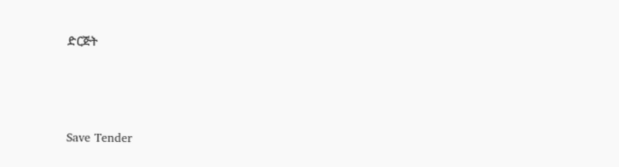ድርጅት



Save Tender